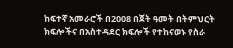ከፍተኛ አመራሮች በ2008 በጀት ዓመት በትምህርት ክፍሎችና በአስተዳደር ክፍሎች የተከናወኑ የስራ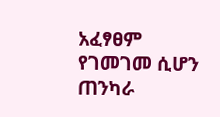አፈፃፀም የገመገመ ሲሆን ጠንካራ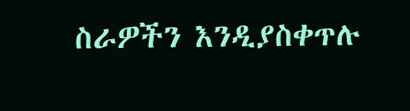ስራዎችን እንዲያስቀጥሉ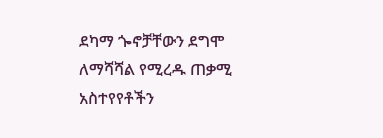ደካማ ጐኖቻቸውን ደግሞ ለማሻሻል የሚረዱ ጠቃሚ አስተየየቶችን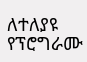ለተለያዩ የፕሮግራሙ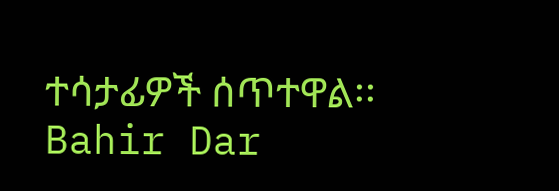ተሳታፊዎች ሰጥተዋል፡፡ Bahir Dar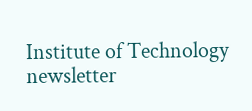Institute of Technology newsletter